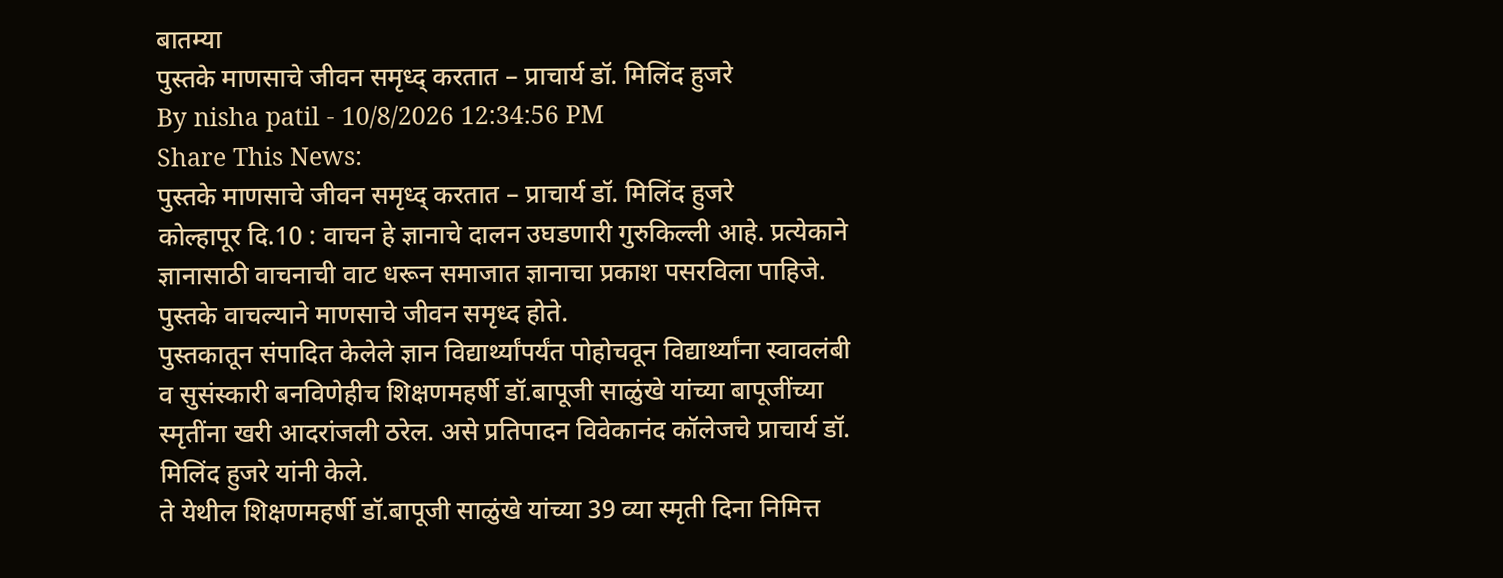बातम्या
पुस्तके माणसाचे जीवन समृध्द् करतात – प्राचार्य डॉ. मिलिंद हुजरे
By nisha patil - 10/8/2026 12:34:56 PM
Share This News:
पुस्तके माणसाचे जीवन समृध्द् करतात – प्राचार्य डॉ. मिलिंद हुजरे
कोल्हापूर दि.10 : वाचन हे ज्ञानाचे दालन उघडणारी गुरुकिल्ली आहे. प्रत्येकाने ज्ञानासाठी वाचनाची वाट धरून समाजात ज्ञानाचा प्रकाश पसरविला पाहिजे. पुस्तके वाचल्याने माणसाचे जीवन समृध्द होते.
पुस्तकातून संपादित केलेले ज्ञान विद्यार्थ्यांपर्यंत पोहोचवून विद्यार्थ्यांना स्वावलंबी व सुसंस्कारी बनविणेहीच शिक्षणमहर्षी डॉ.बापूजी साळुंखे यांच्या बापूजींच्या स्मृतींना खरी आदरांजली ठरेल. असे प्रतिपादन विवेकानंद कॉलेजचे प्राचार्य डॉ. मिलिंद हुजरे यांनी केले.
ते येथील शिक्षणमहर्षी डॉ.बापूजी साळुंखे यांच्या 39 व्या स्मृती दिना निमित्त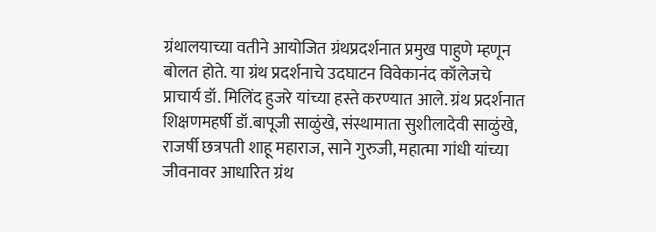ग्रंथालयाच्या वतीने आयोजित ग्रंथप्रदर्शनात प्रमुख पाहुणे म्हणून बोलत होते. या ग्रंथ प्रदर्शनाचे उदघाटन विवेकानंद कॉलेजचे प्राचार्य डॉ. मिलिंद हुजरे यांच्या हस्ते करण्यात आले. ग्रंथ प्रदर्शनात शिक्षणमहर्षी डॉ.बापूजी साळुंखे, संस्थामाता सुशीलादेवी साळुंखे, राजर्षी छत्रपती शाहू महाराज, साने गुरुजी, महात्मा गांधी यांच्या जीवनावर आधारित ग्रंथ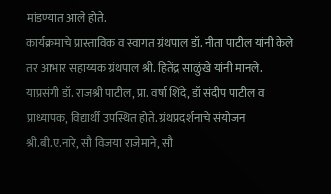मांडण्यात आले होते.
कार्यक्रमाचे प्रास्ताविक व स्वागत ग्रंथपाल डॉ. नीता पाटील यांनी केले तर आभार सहाय्यक ग्रंथपाल श्री. हितेंद्र साळुंखे यांनी मानले.
याप्रसंगी डॉ. राजश्री पाटील, प्रा. वर्षा शिंदे, डॉ संदीप पाटील व प्राध्यापक, विद्यार्थी उपस्थित होते. ग्रंथप्रदर्शनाचे संयोजन श्री.बी.ए.नारे, सौ विजया राजेमाने, सौ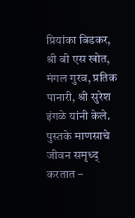प्रियांका बिडकर, श्री बी एस खोत, मंगल गुरव, प्रतिक पानारी, श्री सुरेश इंगळे यांनी केले.
पुस्तके माणसाचे जीवन समृध्द् करतात –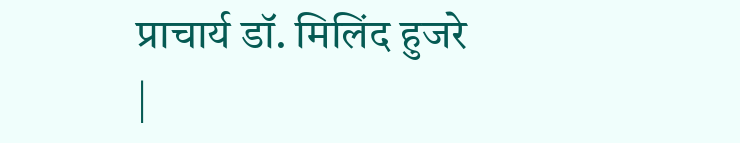प्राचार्य डॉ. मिलिंद हुजरे
|